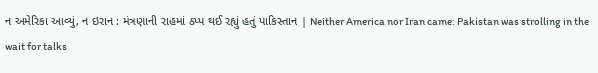ન અમેરિકા આવ્યું, ન ઇરાન : મંત્રણાની રાહમાં ઠપ્પ થઈ રહ્યું હતું પાકિસ્તાન | Neither America nor Iran came: Pakistan was strolling in the wait for talks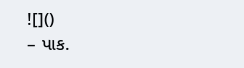![]()
– પાક.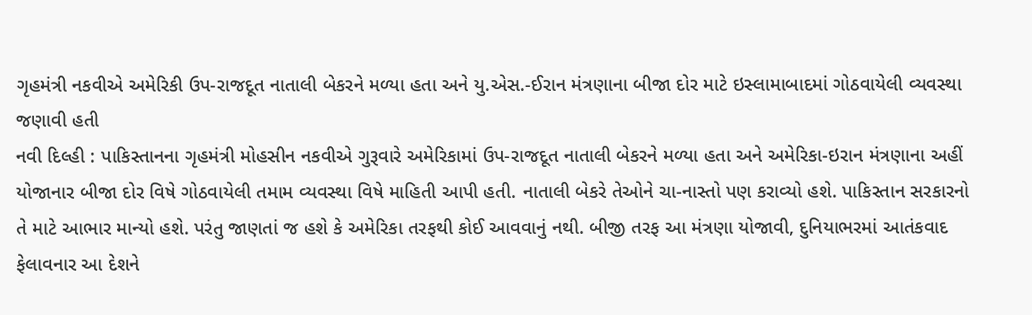ગૃહમંત્રી નકવીએ અમેરિકી ઉપ-રાજદૂત નાતાલી બેકરને મળ્યા હતા અને યુ.એસ.-ઈરાન મંત્રણાના બીજા દોર માટે ઇસ્લામાબાદમાં ગોઠવાયેલી વ્યવસ્થા જણાવી હતી
નવી દિલ્હી : પાકિસ્તાનના ગૃહમંત્રી મોહસીન નકવીએ ગુરૂવારે અમેરિકામાં ઉપ-રાજદૂત નાતાલી બેકરને મળ્યા હતા અને અમેરિકા-ઇરાન મંત્રણાના અહીં યોજાનાર બીજા દોર વિષે ગોઠવાયેલી તમામ વ્યવસ્થા વિષે માહિતી આપી હતી. નાતાલી બેકરે તેઓને ચા-નાસ્તો પણ કરાવ્યો હશે. પાકિસ્તાન સરકારનો તે માટે આભાર માન્યો હશે. પરંતુ જાણતાં જ હશે કે અમેરિકા તરફથી કોઈ આવવાનું નથી. બીજી તરફ આ મંત્રણા યોજાવી, દુનિયાભરમાં આતંકવાદ ફેલાવનાર આ દેશને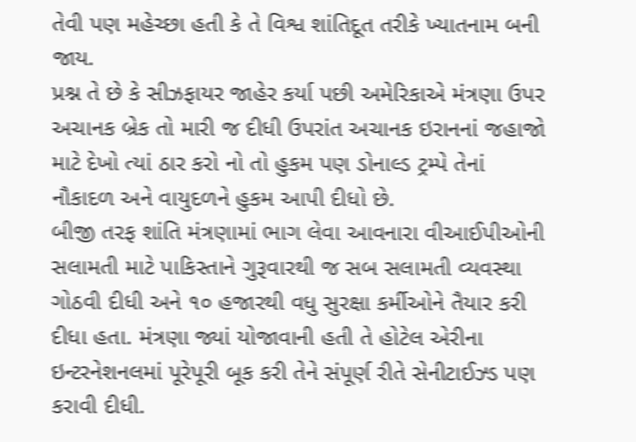તેવી પણ મહેચ્છા હતી કે તે વિશ્વ શાંતિદૂત તરીકે ખ્યાતનામ બની જાય.
પ્રશ્ન તે છે કે સીઝફાયર જાહેર કર્યા પછી અમેરિકાએ મંત્રણા ઉપર અચાનક બ્રેક તો મારી જ દીધી ઉપરાંત અચાનક ઇરાનનાં જહાજો માટે દેખો ત્યાં ઠાર કરો નો તો હુકમ પણ ડોનાલ્ડ ટ્રમ્પે તેનાં નૌકાદળ અને વાયુદળને હુકમ આપી દીધો છે.
બીજી તરફ શાંતિ મંત્રણામાં ભાગ લેવા આવનારા વીઆઈપીઓની સલામતી માટે પાકિસ્તાને ગુરૂવારથી જ સબ સલામતી વ્યવસ્થા ગોઠવી દીધી અને ૧૦ હજારથી વધુ સુરક્ષા કર્મીઓને તૈયાર કરી દીધા હતા. મંત્રણા જ્યાં યોજાવાની હતી તે હોટેલ એરીના ઇન્ટરનેશનલમાં પૂરેપૂરી બૂક કરી તેને સંપૂર્ણ રીતે સેનીટાઈઝ્ડ પણ કરાવી દીધી.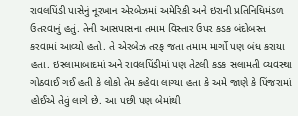રાવલપિંડી પાસેનું નૂરખાન એરબેઝમાં અમેરિકી અને ઇરાની પ્રતિનિધિમંડળ ઉતરવાનું હતું. તેની આસપાસના તમામ વિસ્તાર ઉપર કડક બંદોબસ્ત કરવામાં આવ્યો હતો. તે એરબેઝ તરફ જતા તમામ માર્ગો પણ બંધ કરાયા હતા. ઇસ્લામાબાદમાં અને રાવલપિંડીમાં પણ તેટલી કડક સલામતી વ્યવસ્થા ગોઠવાઈ ગઈ હતી કે લોકો તેમ કહેવા લાગ્યા હતા કે અમે જાણે કે પિંજરામાં હોઈએ તેવું લાગે છે. આ પછી પણ બેમાંથી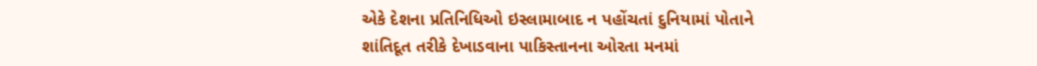એકે દેશના પ્રતિનિધિઓ ઇસ્લામાબાદ ન પહોંચતાં દુનિયામાં પોતાને શાંતિદૂત તરીકે દેખાડવાના પાકિસ્તાનના ઓરતા મનમાં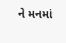ને મનમાં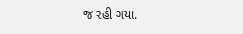જ રહી ગયા.